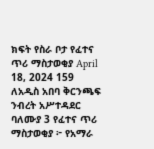ክፍት የስራ ቦታ የፈተና ጥሪ ማስታወቂያ April 18, 2024 159 ለአዲስ አበባ ቅርንጫፍ ንብረት አሥተዳደር ባለሙያ 3 የፈተና ጥሪ ማስታወቂያ ፦ የአማራ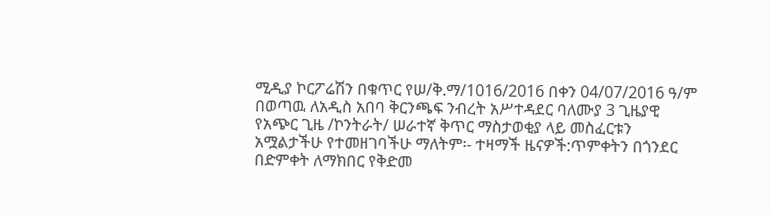ሚዲያ ኮርፖሬሽን በቁጥር የሠ/ቅ.ማ/1016/2016 በቀን 04/07/2016 ዓ/ም በወጣዉ ለአዲስ አበባ ቅርንጫፍ ንብረት አሥተዳደር ባለሙያ 3 ጊዜያዊ የአጭር ጊዜ /ኮንትራት/ ሠራተኛ ቅጥር ማስታወቂያ ላይ መስፈርቱን አሟልታችሁ የተመዘገባችሁ ማለትም፡- ተዛማች ዜናዎች:ጥምቀትን በጎንደር በድምቀት ለማክበር የቅድመ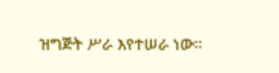ዝግጅት ሥራ እየተሠራ ነው።